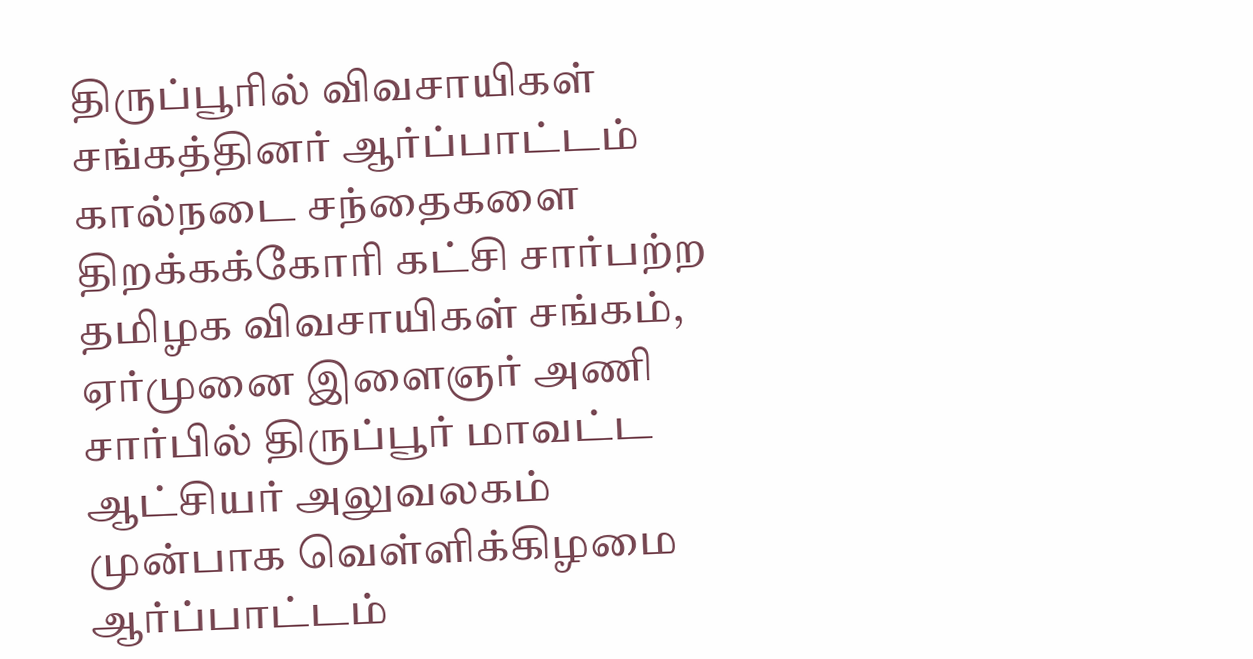திருப்பூரில் விவசாயிகள் சங்கத்தினர் ஆர்ப்பாட்டம்
கால்நடை சந்தைகளை திறக்கக்கோரி கட்சி சார்பற்ற தமிழக விவசாயிகள் சங்கம், ஏர்முனை இளைஞர் அணி சார்பில் திருப்பூர் மாவட்ட ஆட்சியர் அலுவலகம் முன்பாக வெள்ளிக்கிழமை ஆர்ப்பாட்டம்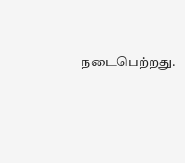நடைபெற்றது.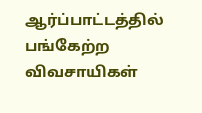ஆர்ப்பாட்டத்தில் பங்கேற்ற விவசாயிகள்